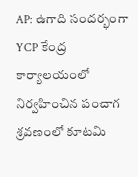AP: ఉగాది సందర్భంగా YCP కేంద్ర కార్యాలయంలో నిర్వహించిన పంచాగ శ్రవణంలో కూటమి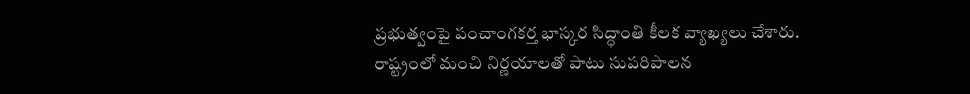ప్రభుత్వంపై పంచాంగకర్త భాస్కర సిద్ధాంతి కీలక వ్యాఖ్యలు చేశారు. రాష్ట్రంలో మంచి నిర్ణయాలతో పాటు సుపరిపాలన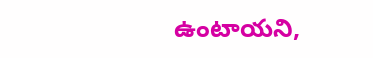ఉంటాయని,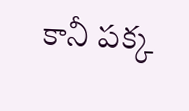కానీ పక్క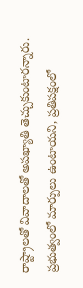రాష్ట్రాలతో వివాదాలతో అపఖ్యాతి తెచ్చుకుంటారన్నారు. ప్రభుత్వంలో మార్పులు ఉంటాయని, ప్రతిపక్షంలో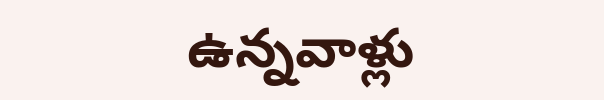ఉన్నవాళ్లు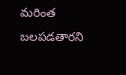మరింత బలపడతారని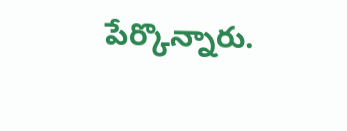పేర్కొన్నారు.